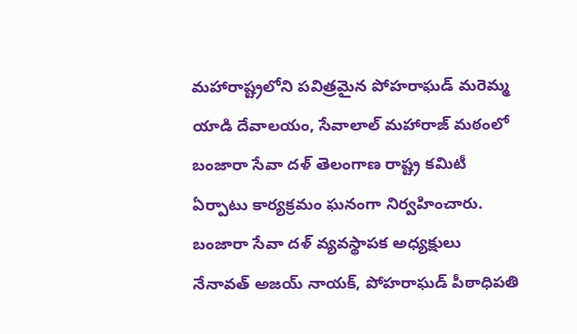మహారాష్ట్రలోని పవిత్రమైన పోహరాఘడ్ మరెమ్మ యాడి దేవాలయం, సేవాలాల్ మహారాజ్ మఠంలో బంజారా సేవా దళ్ తెలంగాణ రాష్ట్ర కమిటీ ఏర్పాటు కార్యక్రమం ఘనంగా నిర్వహించారు. బంజారా సేవా దళ్ వ్యవస్థాపక అధ్యక్షులు నేనావత్ అజయ్ నాయక్, పోహరాఘడ్ పీఠాధిపతి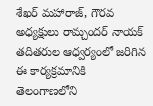శేఖర్ మహారాజ్, గౌరవ అధ్యక్షులు రామ్చందర్ నాయక్ తదితరుల ఆధ్వర్యంలో జరిగిన ఈ కార్యక్రమానికి తెలంగాణలోని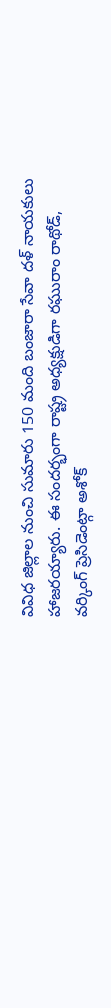వివిధ జిల్లాల నుంచి సుమారు 150 మంది బంజారా సేవా దళ్ నాయకులు హాజరయ్యారు. ఈ సందర్భంగా రాష్ట్ర అధ్యక్షుడిగా రఘురాం రాథోడ్, వర్కింగ్ ప్రెసిడెంట్గా అశోక్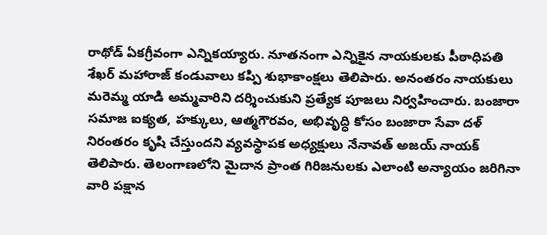రాథోడ్ ఏకగ్రీవంగా ఎన్నికయ్యారు. నూతనంగా ఎన్నికైన నాయకులకు పీఠాధిపతి శేఖర్ మహారాజ్ కండువాలు కప్పి శుభాకాంక్షలు తెలిపారు. అనంతరం నాయకులు మరెమ్మ యాడి అమ్మవారిని దర్శించుకుని ప్రత్యేక పూజలు నిర్వహించారు. బంజారా సమాజ ఐక్యత, హక్కులు, ఆత్మగౌరవం, అభివృద్ధి కోసం బంజారా సేవా దళ్ నిరంతరం కృషి చేస్తుందని వ్యవస్థాపక అధ్యక్షులు నేనావత్ అజయ్ నాయక్ తెలిపారు. తెలంగాణలోని మైదాన ప్రాంత గిరిజనులకు ఎలాంటి అన్యాయం జరిగినా వారి పక్షాన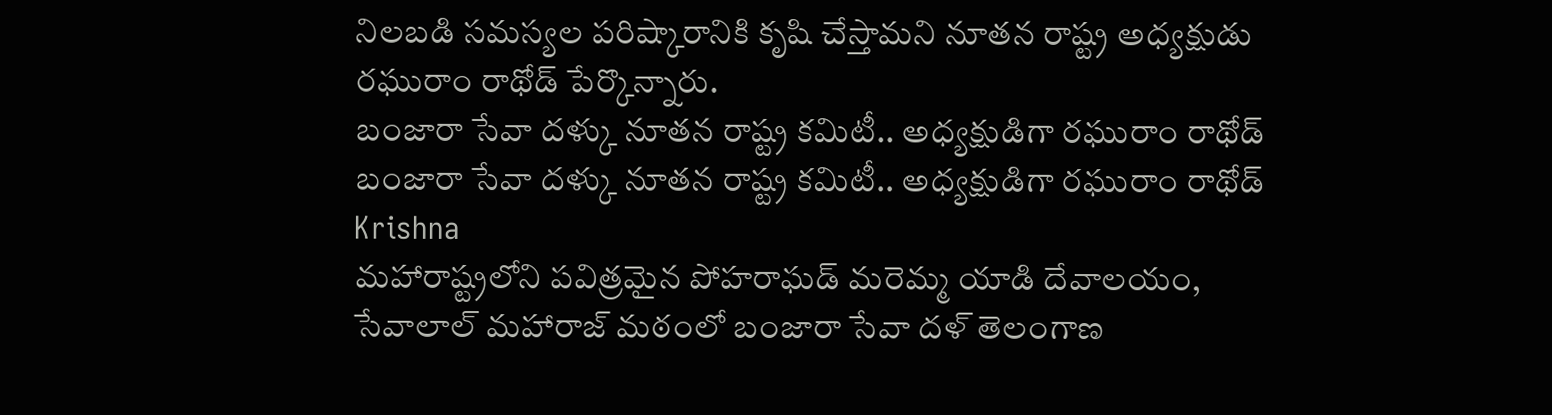నిలబడి సమస్యల పరిష్కారానికి కృషి చేస్తామని నూతన రాష్ట్ర అధ్యక్షుడు రఘురాం రాథోడ్ పేర్కొన్నారు.
బంజారా సేవా దళ్కు నూతన రాష్ట్ర కమిటీ.. అధ్యక్షుడిగా రఘురాం రాథోడ్
బంజారా సేవా దళ్కు నూతన రాష్ట్ర కమిటీ.. అధ్యక్షుడిగా రఘురాం రాథోడ్
Krishna
మహారాష్ట్రలోని పవిత్రమైన పోహరాఘడ్ మరెమ్మ యాడి దేవాలయం, సేవాలాల్ మహారాజ్ మఠంలో బంజారా సేవా దళ్ తెలంగాణ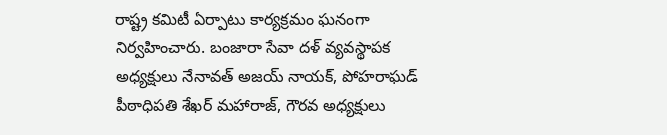రాష్ట్ర కమిటీ ఏర్పాటు కార్యక్రమం ఘనంగా నిర్వహించారు. బంజారా సేవా దళ్ వ్యవస్థాపక అధ్యక్షులు నేనావత్ అజయ్ నాయక్, పోహరాఘడ్ పీఠాధిపతి శేఖర్ మహారాజ్, గౌరవ అధ్యక్షులు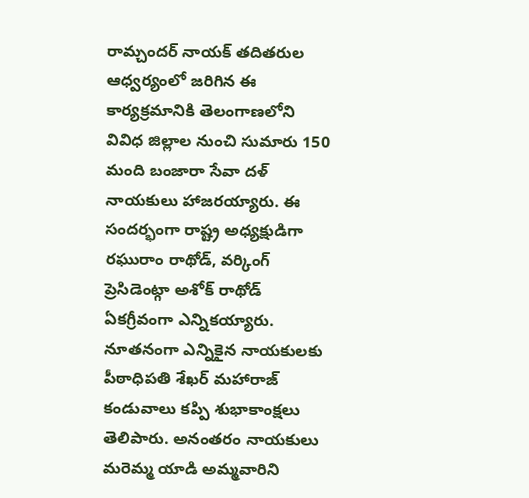రామ్చందర్ నాయక్ తదితరుల ఆధ్వర్యంలో జరిగిన ఈ కార్యక్రమానికి తెలంగాణలోని వివిధ జిల్లాల నుంచి సుమారు 150 మంది బంజారా సేవా దళ్ నాయకులు హాజరయ్యారు. ఈ సందర్భంగా రాష్ట్ర అధ్యక్షుడిగా రఘురాం రాథోడ్, వర్కింగ్ ప్రెసిడెంట్గా అశోక్ రాథోడ్ ఏకగ్రీవంగా ఎన్నికయ్యారు. నూతనంగా ఎన్నికైన నాయకులకు పీఠాధిపతి శేఖర్ మహారాజ్ కండువాలు కప్పి శుభాకాంక్షలు తెలిపారు. అనంతరం నాయకులు మరెమ్మ యాడి అమ్మవారిని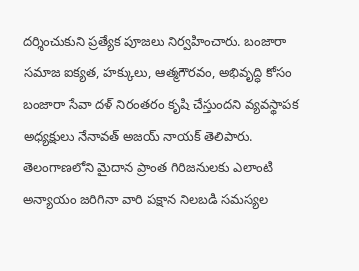దర్శించుకుని ప్రత్యేక పూజలు నిర్వహించారు. బంజారా సమాజ ఐక్యత, హక్కులు, ఆత్మగౌరవం, అభివృద్ధి కోసం బంజారా సేవా దళ్ నిరంతరం కృషి చేస్తుందని వ్యవస్థాపక అధ్యక్షులు నేనావత్ అజయ్ నాయక్ తెలిపారు. తెలంగాణలోని మైదాన ప్రాంత గిరిజనులకు ఎలాంటి అన్యాయం జరిగినా వారి పక్షాన నిలబడి సమస్యల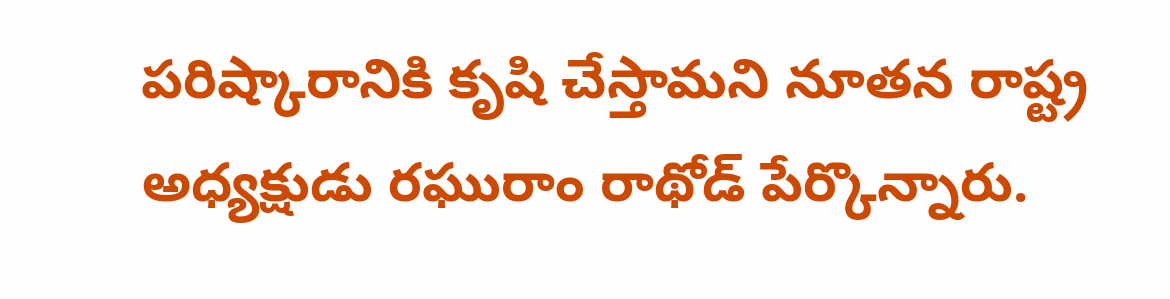పరిష్కారానికి కృషి చేస్తామని నూతన రాష్ట్ర అధ్యక్షుడు రఘురాం రాథోడ్ పేర్కొన్నారు.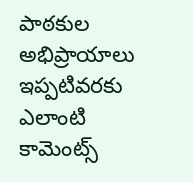పాఠకుల అభిప్రాయాలు
ఇప్పటివరకు ఎలాంటి కామెంట్స్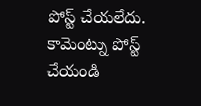పోస్ట్ చేయలేదు.
కామెంట్ను పోస్ట్ చేయండి